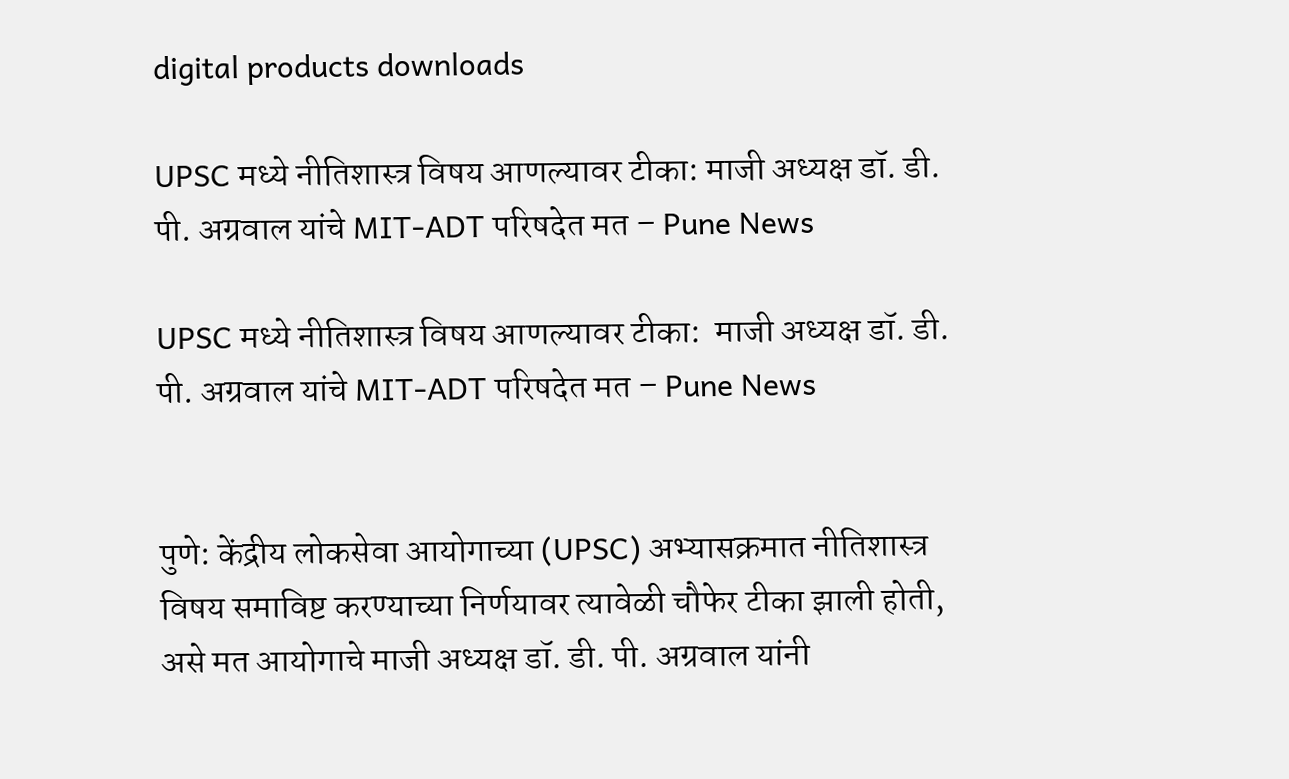digital products downloads

UPSC मध्ये नीतिशास्त्र विषय आणल्यावर टीका: माजी अध्यक्ष डॉ. डी. पी. अग्रवाल यांचे MIT-ADT परिषदेत मत – Pune News

UPSC मध्ये नीतिशास्त्र विषय आणल्यावर टीका:  माजी अध्यक्ष डॉ. डी. पी. अग्रवाल यांचे MIT-ADT परिषदेत मत – Pune News


पुणे: केंद्रीय लोकसेवा आयोगाच्या (UPSC) अभ्यासक्रमात नीतिशास्त्र विषय समाविष्ट करण्याच्या निर्णयावर त्यावेळी चौफेर टीका झाली होती, असे मत आयोगाचे माजी अध्यक्ष डॉ. डी. पी. अग्रवाल यांनी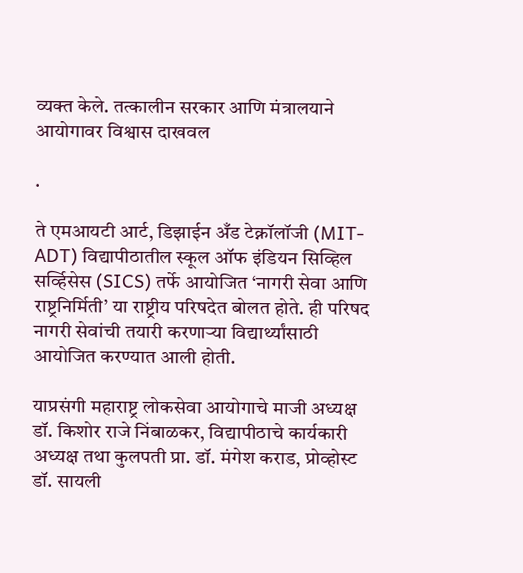व्यक्त केले. तत्कालीन सरकार आणि मंत्रालयाने आयोगावर विश्वास दाखवल

.

ते एमआयटी आर्ट, डिझाईन अँड टेक्नॉलॉजी (MIT-ADT) विद्यापीठातील स्कूल ऑफ इंडियन सिव्हिल सर्व्हिसेस (SICS) तर्फे आयोजित ‘नागरी सेवा आणि राष्ट्रनिर्मिती’ या राष्ट्रीय परिषदेत बोलत होते. ही परिषद नागरी सेवांची तयारी करणाऱ्या विद्यार्थ्यांसाठी आयोजित करण्यात आली होती.

याप्रसंगी महाराष्ट्र लोकसेवा आयोगाचे माजी अध्यक्ष डॉ. किशोर राजे निंबाळकर, विद्यापीठाचे कार्यकारी अध्यक्ष तथा कुलपती प्रा. डॉ. मंगेश कराड, प्रोव्होस्ट डॉ. सायली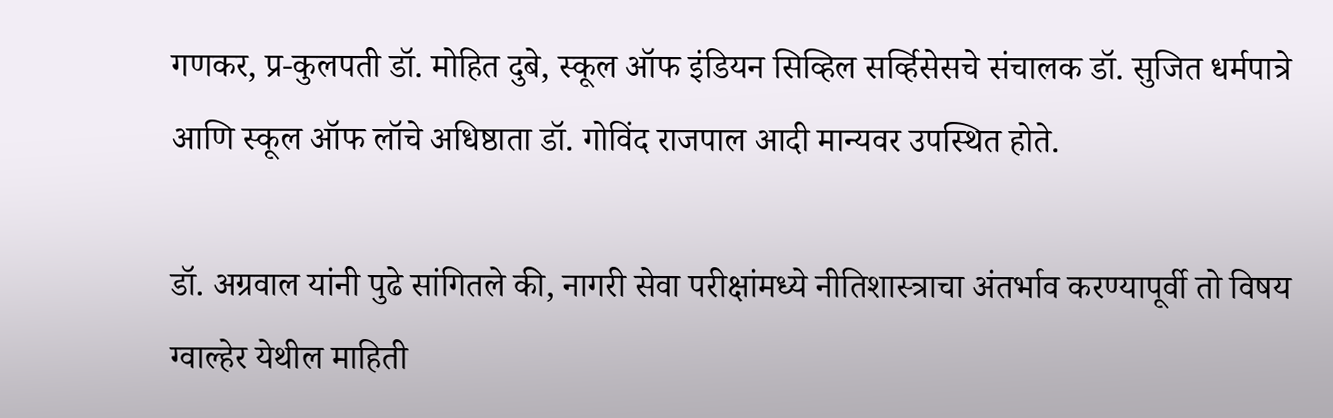गणकर, प्र-कुलपती डॉ. मोहित दुबे, स्कूल ऑफ इंडियन सिव्हिल सर्व्हिसेसचे संचालक डॉ. सुजित धर्मपात्रे आणि स्कूल ऑफ लॉचे अधिष्ठाता डॉ. गोविंद राजपाल आदी मान्यवर उपस्थित होते.

डॉ. अग्रवाल यांनी पुढे सांगितले की, नागरी सेवा परीक्षांमध्ये नीतिशास्त्राचा अंतर्भाव करण्यापूर्वी तो विषय ग्वाल्हेर येथील माहिती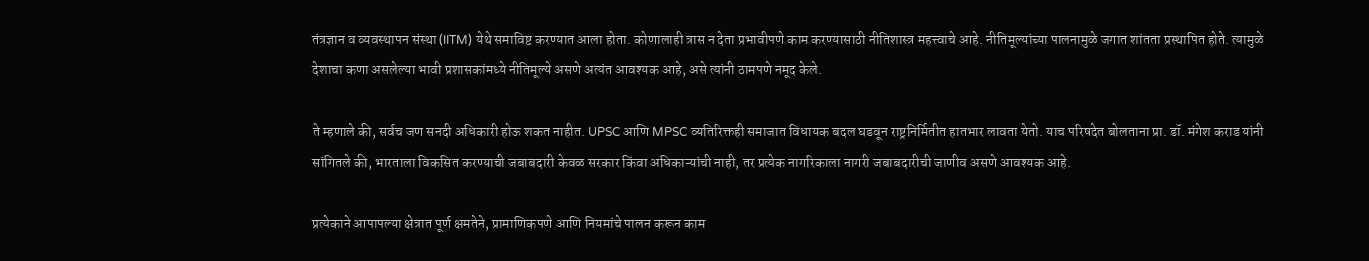तंत्रज्ञान व व्यवस्थापन संस्था (IITM) येथे समाविष्ट करण्यात आला होता. कोणालाही त्रास न देता प्रभावीपणे काम करण्यासाठी नीतिशास्त्र महत्त्वाचे आहे. नीतिमूल्यांच्या पालनामुळे जगात शांतता प्रस्थापित होते. त्यामुळे देशाचा कणा असलेल्या भावी प्रशासकांमध्ये नीतिमूल्ये असणे अत्यंत आवश्यक आहे, असे त्यांनी ठामपणे नमूद केले.

ते म्हणाले की, सर्वच जण सनदी अधिकारी होऊ शकत नाहीत. UPSC आणि MPSC व्यतिरिक्तही समाजात विधायक बदल घडवून राष्ट्रनिर्मितीत हातभार लावता येतो. याच परिषदेत बोलताना प्रा. डॉ. मंगेश कराड यांनी सांगितले की, भारताला विकसित करण्याची जबाबदारी केवळ सरकार किंवा अधिकाऱ्यांची नाही, तर प्रत्येक नागरिकाला नागरी जबाबदारीची जाणीव असणे आवश्यक आहे.

प्रत्येकाने आपापल्या क्षेत्रात पूर्ण क्षमतेने, प्रामाणिकपणे आणि नियमांचे पालन करून काम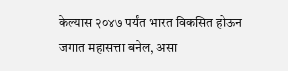केल्यास २०४७ पर्यंत भारत विकसित होऊन जगात महासत्ता बनेल, असा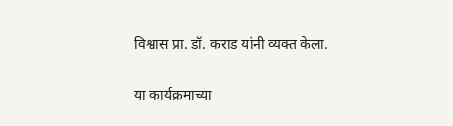विश्वास प्रा. डॉ. कराड यांनी व्यक्त केला.

या कार्यक्रमाच्या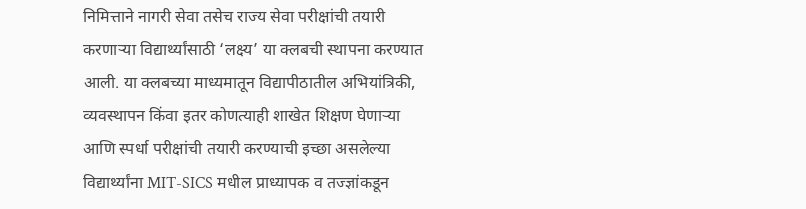निमित्ताने नागरी सेवा तसेच राज्य सेवा परीक्षांची तयारी करणाऱ्या विद्यार्थ्यांसाठी ‘लक्ष्य’ या क्लबची स्थापना करण्यात आली. या क्लबच्या माध्यमातून विद्यापीठातील अभियांत्रिकी, व्यवस्थापन किंवा इतर कोणत्याही शाखेत शिक्षण घेणाऱ्या आणि स्पर्धा परीक्षांची तयारी करण्याची इच्छा असलेल्या विद्यार्थ्यांना MIT-SICS मधील प्राध्यापक व तज्ज्ञांकडून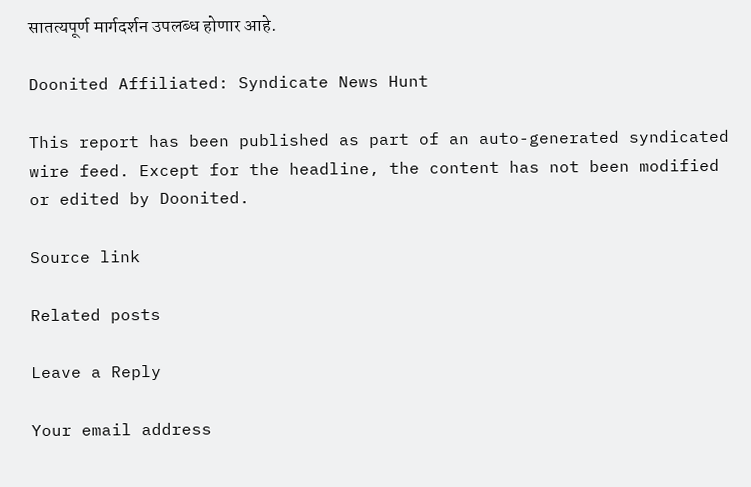सातत्यपूर्ण मार्गदर्शन उपलब्ध होणार आहे.

Doonited Affiliated: Syndicate News Hunt

This report has been published as part of an auto-generated syndicated wire feed. Except for the headline, the content has not been modified or edited by Doonited.

Source link

Related posts

Leave a Reply

Your email address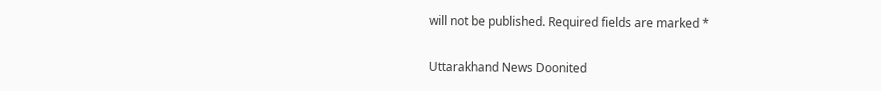will not be published. Required fields are marked *

Uttarakhand News Doonited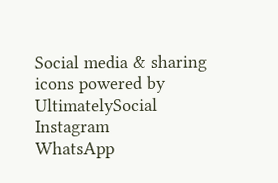Social media & sharing icons powered by UltimatelySocial
Instagram
WhatsApp